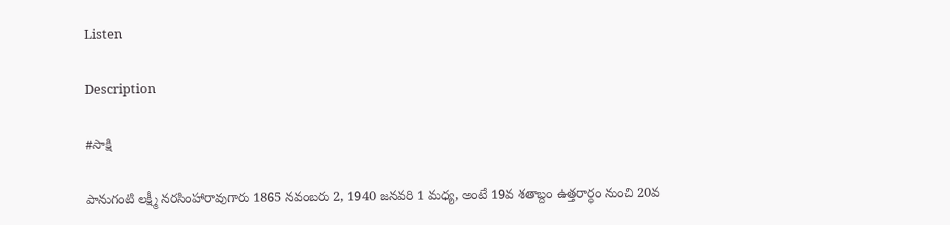Listen

Description

#సాక్షి

పానుగంటి లక్ష్మీ నరసింహారావుగారు 1865 నవంబరు 2, 1940 జనవరి 1 మధ్య, అంటే 19వ శతాబ్దం ఉత్తరార్ధం నుంచి 20వ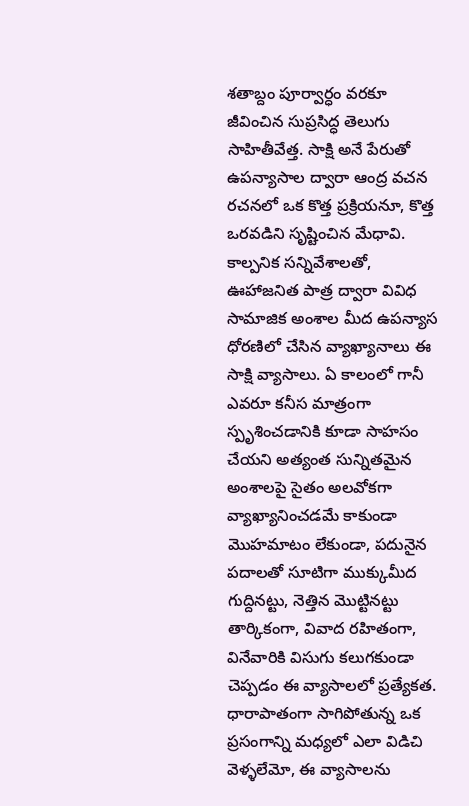శతాబ్దం పూర్వార్ధం వరకూ జీవించిన సుప్రసిద్ధ తెలుగు సాహితీవేత్త. సాక్షి అనే పేరుతో ఉపన్యాసాల ద్వారా ఆంద్ర వచన రచనలో ఒక కొత్త ప్రక్రియనూ, కొత్త ఒరవడిని సృష్టించిన మేధావి. కాల్పనిక సన్నివేశాలతో, ఊహాజనిత పాత్ర ద్వారా వివిధ సామాజిక అంశాల మీద ఉపన్యాస ధోరణిలో చేసిన వ్యాఖ్యానాలు ఈ సాక్షి వ్యాసాలు. ఏ కాలంలో గానీ ఎవరూ కనీస మాత్రంగా స్పృశించడానికి కూడా సాహసం చేయని అత్యంత సున్నితమైన అంశాలపై సైతం అలవోకగా వ్యాఖ్యానించడమే కాకుండా మొహమాటం లేకుండా, పదునైన పదాలతో సూటిగా ముక్కుమీద గుద్దినట్టు, నెత్తిన మొట్టినట్టు తార్కికంగా, వివాద రహితంగా, వినేవారికి విసుగు కలుగకుండా చెప్పడం ఈ వ్యాసాలలో ప్రత్యేకత. ధారాపాతంగా సాగిపోతున్న ఒక ప్రసంగాన్ని మధ్యలో ఎలా విడిచి వెళ్ళలేమో, ఈ వ్యాసాలను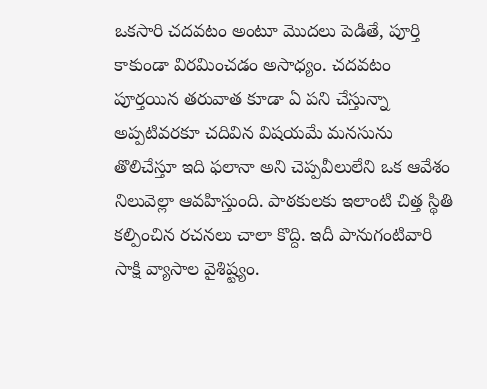ఒకసారి చదవటం అంటూ మొదలు పెడితే, పూర్తి కాకుండా విరమించడం అసాధ్యం. చదవటం పూర్తయిన తరువాత కూడా ఏ పని చేస్తున్నా అప్పటివరకూ చదివిన విషయమే మనసును తొలిచేస్తూ ఇది ఫలానా అని చెప్పవీలులేని ఒక ఆవేశం నిలువెల్లా ఆవహిస్తుంది. పాఠకులకు ఇలాంటి చిత్త స్థితి కల్పించిన రచనలు చాలా కొద్ది. ఇదీ పానుగంటివారి సాక్షి వ్యాసాల వైశిష్ట్యం.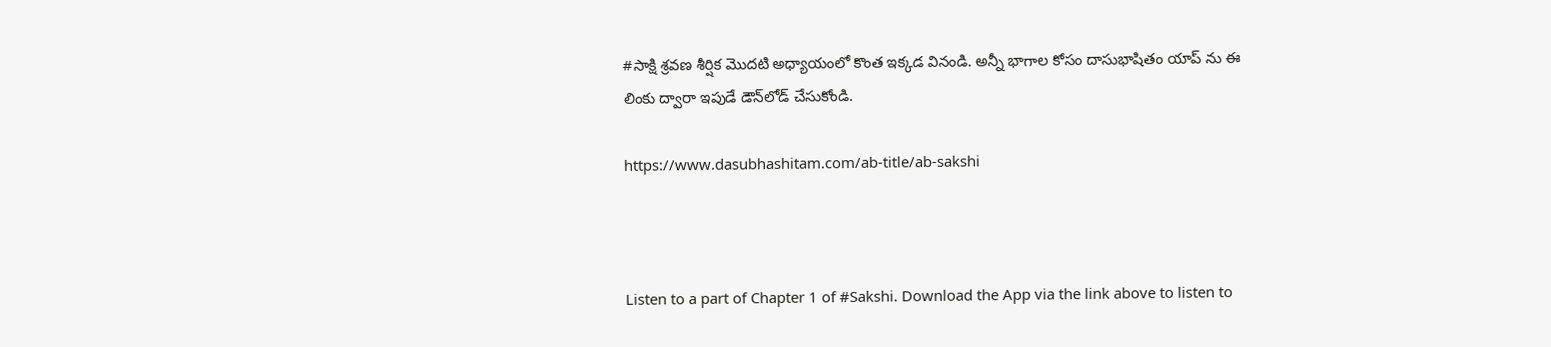#సాక్షి శ్రవణ శీర్షిక మొదటి అధ్యాయంలో కొంత ఇక్కడ వినండి. అన్నీ భాగాల కోసం దాసుభాషితం యాప్ ను ఈ లింకు ద్వారా ఇపుడే డౌన్‌లోడ్ చేసుకోండి.

https://www.dasubhashitam.com/ab-title/ab-sakshi



Listen to a part of Chapter 1 of #Sakshi. Download the App via the link above to listen to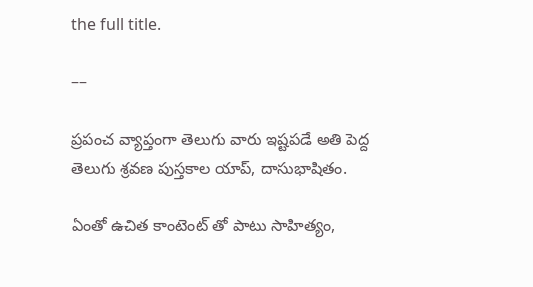the full title.

––

ప్రపంచ వ్యాప్తంగా తెలుగు వారు ఇష్టపడే అతి పెద్ద తెలుగు శ్రవణ పుస్తకాల యాప్, దాసుభాషితం.

ఏంతో ఉచిత కాంటెంట్ తో పాటు సాహిత్యం,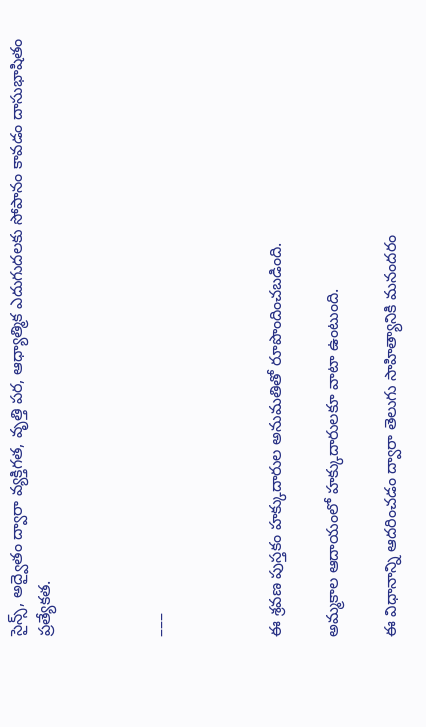సైన్స్, అద్వైతం ద్వారా వ్యక్తిగత, వృత్తి పర, ఆధ్యాత్మిక ఎదుగుదలకు సోపానం కావడం దాసుభాషితం ప్రత్యేకత.



–––



ఈ శ్రవణ పుస్తకం హక్కుదారుల అనుమతితో రూపొందించబడింది.

అమ్మకాల ఆదాయంలో హక్కుదారులకూ వాటా ఉంటుంది.

ఈ విధానాన్ని ఆదరించడం ద్వారా తెలుగు సాహిత్యానికి మనందరం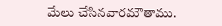మేలు చేసినవారమౌతాము.